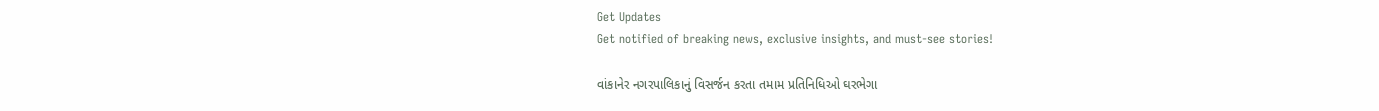Get Updates
Get notified of breaking news, exclusive insights, and must-see stories!

વાંકાનેર નગરપાલિકાનું વિસર્જન કરતા તમામ પ્રતિનિધિઓ ઘરભેગા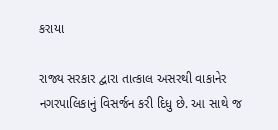કરાયા

રાજ્ય સરકાર દ્વારા તાત્કાલ અસરથી વાકાનેર નગરપાલિકાનું વિસર્જન કરી દિધુ છે. આ સાથે જ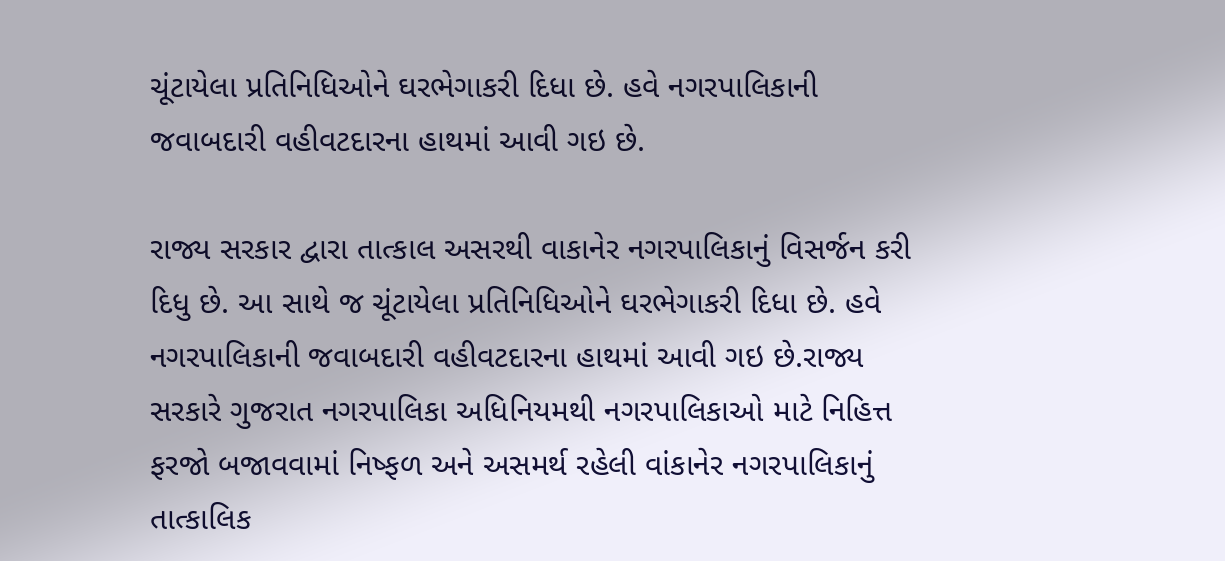ચૂંટાયેલા પ્રતિનિધિઓને ઘરભેગાકરી દિધા છે. હવે નગરપાલિકાની જવાબદારી વહીવટદારના હાથમાં આવી ગઇ છે.

રાજ્ય સરકાર દ્વારા તાત્કાલ અસરથી વાકાનેર નગરપાલિકાનું વિસર્જન કરી દિધુ છે. આ સાથે જ ચૂંટાયેલા પ્રતિનિધિઓને ઘરભેગાકરી દિધા છે. હવે નગરપાલિકાની જવાબદારી વહીવટદારના હાથમાં આવી ગઇ છે.રાજ્ય સરકારે ગુજરાત નગરપાલિકા અધિનિયમથી નગરપાલિકાઓ માટે નિહિત્ત ફરજો બજાવવામાં નિષ્ફળ અને અસમર્થ રહેલી વાંકાનેર નગરપાલિકાનું તાત્કાલિક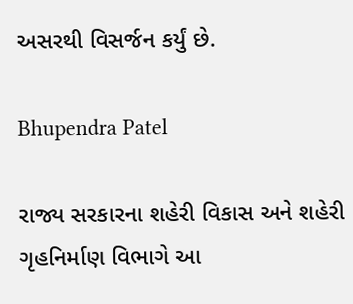અસરથી વિસર્જન કર્યું છે.

Bhupendra Patel

રાજ્ય સરકારના શહેરી વિકાસ અને શહેરી ગૃહનિર્માણ વિભાગે આ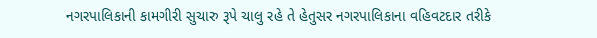નગરપાલિકાની કામગીરી સુચારુ રૂપે ચાલુ રહે તે હેતુસર નગરપાલિકાના વહિવટદાર તરીકે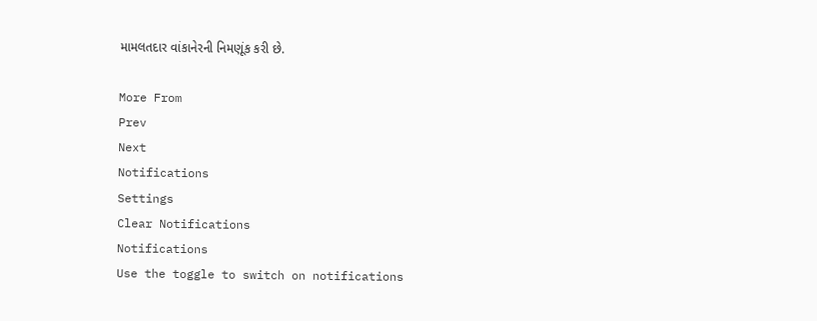મામલતદાર વાંકાનેરની નિમણૂંક કરી છે.

More From
Prev
Next
Notifications
Settings
Clear Notifications
Notifications
Use the toggle to switch on notifications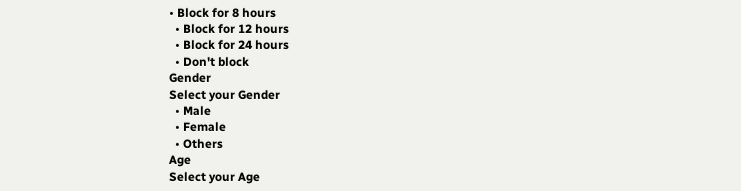• Block for 8 hours
  • Block for 12 hours
  • Block for 24 hours
  • Don't block
Gender
Select your Gender
  • Male
  • Female
  • Others
Age
Select your Age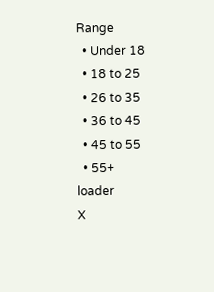Range
  • Under 18
  • 18 to 25
  • 26 to 35
  • 36 to 45
  • 45 to 55
  • 55+
loader
X